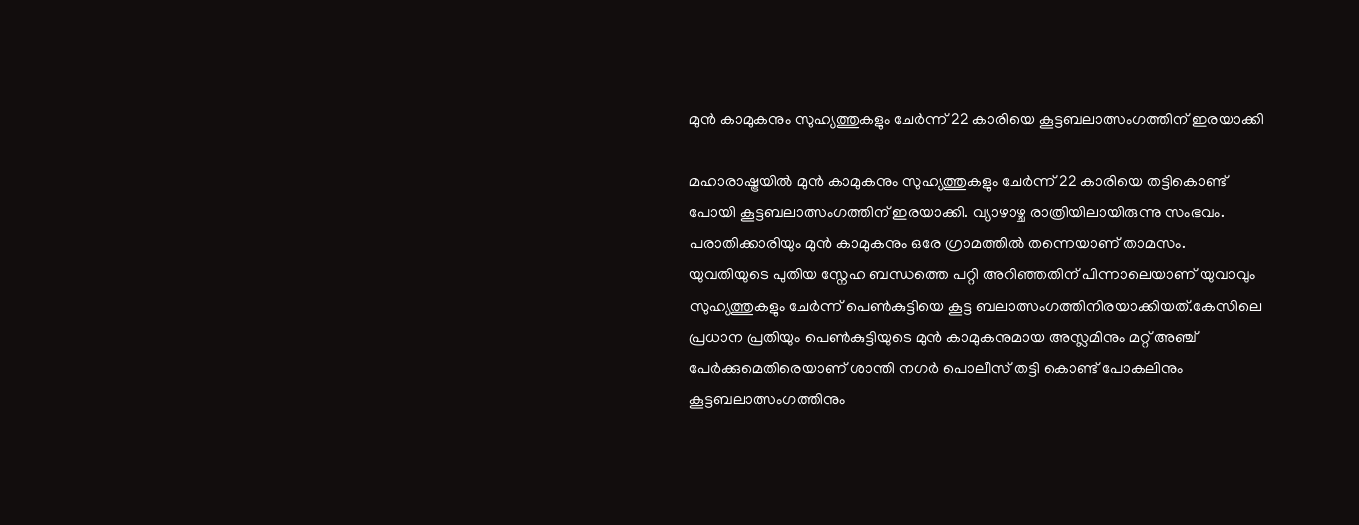മുൻ കാമുകനും സുഹ്യത്തുകളും ചേർന്ന് 22 കാരിയെ കൂട്ടബലാത്സംഗത്തിന് ഇരയാക്കി

മഹാരാഷ്ട്രയിൽ മുൻ കാമുകനും സുഹ്യത്തുകളും ചേർന്ന് 22 കാരിയെ തട്ടികൊണ്ട് പോയി കൂട്ടബലാത്സംഗത്തിന് ഇരയാക്കി. വ്യാഴാഴ്ച രാത്രിയിലായിരുന്നു സംഭവം. പരാതിക്കാരിയും മുൻ കാമുകനും ഒരേ ഗ്രാമത്തിൽ തന്നെയാണ് താമസം. യുവതിയുടെ പുതിയ സ്നേഹ ബന്ധത്തെ പറ്റി അറിഞ്ഞതിന് പിന്നാലെയാണ് യുവാവും സുഹ്യത്തുകളും ചേർന്ന് പെൺകുട്ടിയെ കൂട്ട ബലാത്സംഗത്തിനിരയാക്കിയത്.കേസിലെ പ്രധാന പ്രതിയും പെൺകുട്ടിയുടെ മുൻ കാമുകനുമായ അസ്ലമിനും മറ്റ് അഞ്ച് പേർക്കുമെതിരെയാണ് ശാന്തി നഗർ പൊലീസ് തട്ടി കൊണ്ട് പോകലിനും കൂട്ടബലാത്സംഗത്തിനും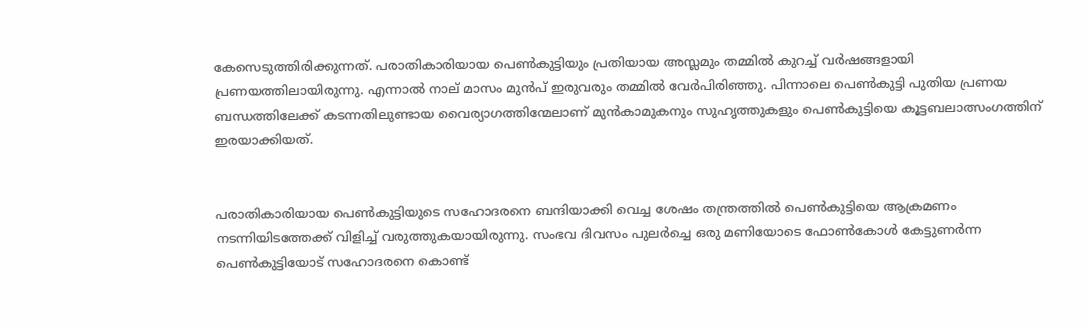കേസെടുത്തിരിക്കുന്നത്. പരാതികാരിയായ പെൺകുട്ടിയും പ്രതിയായ അസ്ലമും തമ്മിൽ കുറച്ച് വർഷങ്ങളായി പ്രണയത്തിലായിരുന്നു. എന്നാൽ നാല് മാസം മുൻപ് ഇരുവരും തമ്മിൽ വേർപിരിഞ്ഞു. പിന്നാലെ പെൺകുട്ടി പുതിയ പ്രണയ ബന്ധത്തിലേക്ക് കടന്നതിലുണ്ടായ വൈര്യാഗത്തിന്മേലാണ് മുൻകാമുകനും സുഹൃത്തുകളും പെൺകുട്ടിയെ കൂട്ടബലാത്സംഗത്തിന് ഇരയാക്കിയത്.


പരാതികാരിയായ പെൺകുട്ടിയുടെ സഹോദരനെ ബന്ദിയാക്കി വെച്ച ശേഷം തന്ത്രത്തിൽ പെൺകുട്ടിയെ ആക്രമണം നടന്നിയിടത്തേക്ക് വിളിച്ച് വരുത്തുകയായിരുന്നു. സംഭവ ദിവസം പുലർച്ചെ ഒരു മണിയോടെ ഫോൺകോൾ കേട്ടുണർന്ന പെൺകുട്ടിയോട് സഹോദരനെ കൊണ്ട്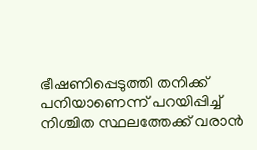ഭീഷണിപ്പെടുത്തി തനിക്ക് പനിയാണെന്ന് പറയിപ്പിച്ച് നിശ്ചിത സ്ഥലത്തേക്ക് വരാൻ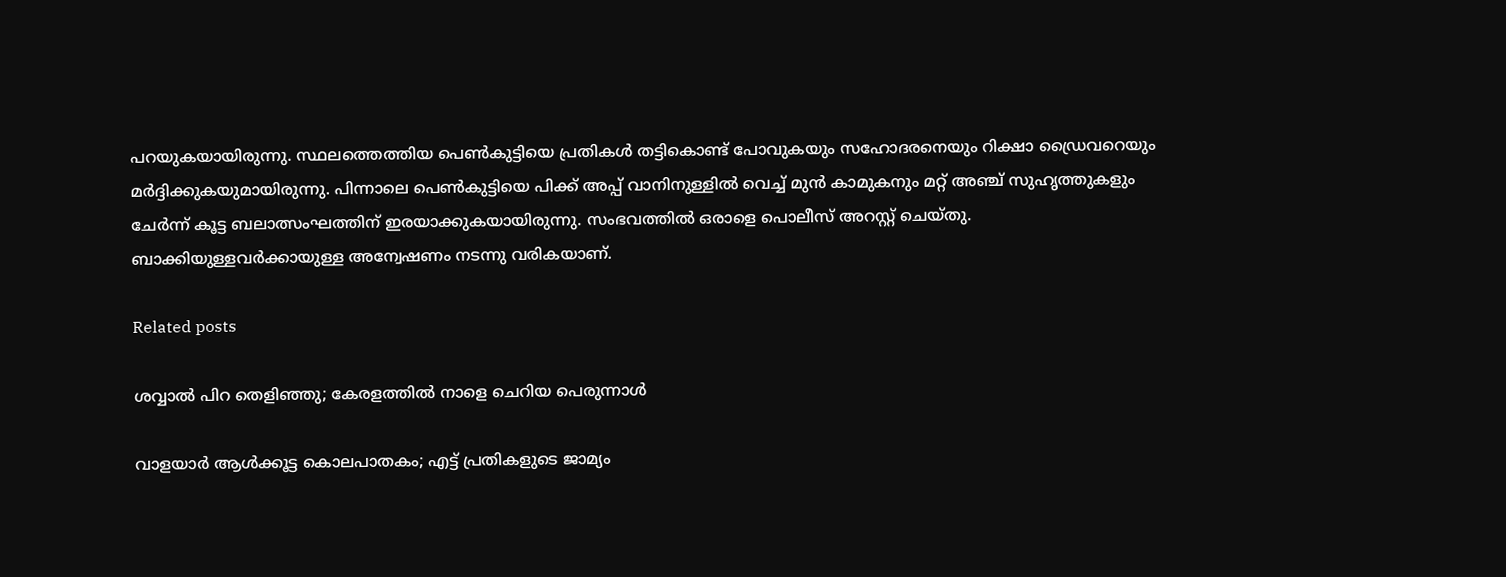പറയുകയായിരുന്നു. സ്ഥലത്തെത്തിയ പെൺകുട്ടിയെ പ്രതികൾ തട്ടികൊണ്ട് പോവുകയും സഹോദരനെയും റിക്ഷാ ഡ്രൈവറെയും മർദ്ദിക്കുകയുമായിരുന്നു. പിന്നാലെ പെൺകുട്ടിയെ പിക്ക് അപ്പ് വാനിനുള്ളിൽ വെച്ച് മുൻ കാമുകനും മറ്റ് അഞ്ച് സുഹൃത്തുകളും ചേർന്ന് കൂട്ട ബലാത്സംഘത്തിന് ഇരയാക്കുകയായിരുന്നു. സംഭവത്തിൽ ഒരാളെ പൊലീസ് അറസ്റ്റ് ചെയ്തു. ബാക്കിയുള്ളവർക്കായുള്ള അന്വേഷണം നടന്നു വരികയാണ്.

Related posts

ശവ്വാല്‍ പിറ തെളിഞ്ഞു; കേരളത്തില്‍ നാളെ ചെറിയ പെരുന്നാൾ

വാളയാര്‍ ആള്‍ക്കൂട്ട കൊലപാതകം; എട്ട് പ്രതികളുടെ ജാമ്യം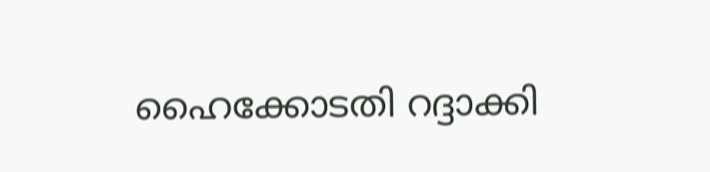ഹൈക്കോടതി റദ്ദാക്കി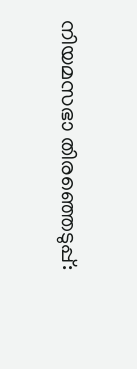നിയമസഭാ തിരഞ്ഞെടുപ്പ്: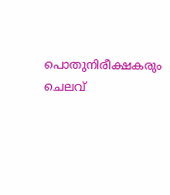പൊതുനിരീക്ഷകരും ചെലവ്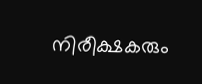നിരീക്ഷകരും